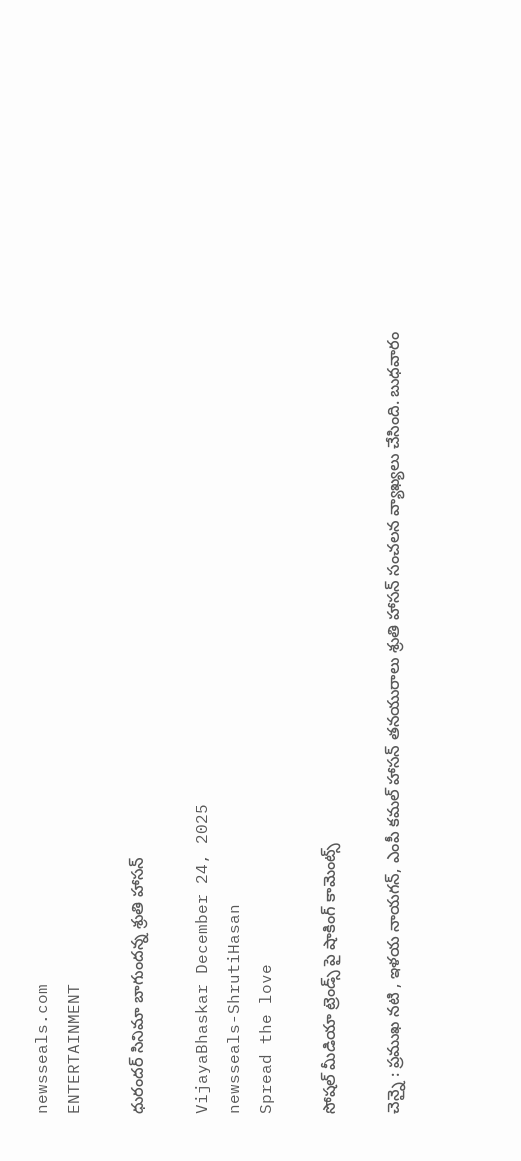newsseals.com
ENTERTAINMENT

ధురంద‌ర్ సినిమా బాగుంద‌న్న శ్రుతి హాస‌న్

VijayaBhaskar December 24, 2025
newsseals-ShrutiHasan
Spread the love

సోష‌ల్ మీడియా ట్రెండ్స్ పై షాకింగ్ కామెంట్స్

చెన్నై : ప్ర‌ముఖ న‌టి , ఇళ‌య నాయ‌గ‌న్, ఎంపీ క‌మ‌ల్ హాస‌న్ త‌న‌యురాలు శ్రుతి హాస‌న్ సంచ‌ల‌న వ్యాఖ్య‌లు చేసింది. బుధ‌వారం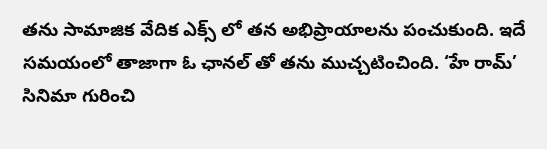త‌ను సామాజిక వేదిక ఎక్స్ లో త‌న అభిప్రాయాల‌ను పంచుకుంది. ఇదే స‌మ‌యంలో తాజాగా ఓ ఛాన‌ల్ తో త‌ను ముచ్చ‌టించింది. ‘హే రామ్’ సినిమా గురించి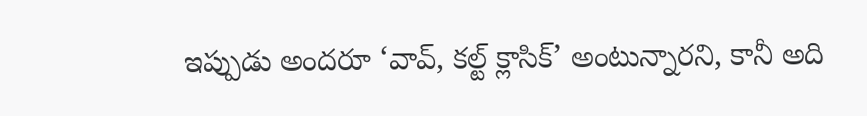ఇప్పుడు అందరూ ‘వావ్, కల్ట్ క్లాసిక్’ అంటున్నారని, కానీ అది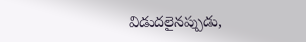విడుదలైనప్పుడు,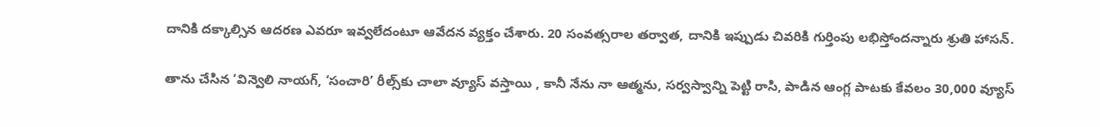దానికి దక్కాల్సిన ఆదరణ ఎవరూ ఇవ్వలేదంటూ ఆవేద‌న వ్య‌క్తం చేశారు. 20 సంవత్సరాల తర్వాత, దానికి ఇప్పుడు చివరికి గుర్తింపు లభిస్తోందన్నారు శ్రుతి హాస‌న్.

తాను చేసిన ‘విన్వెలి నాయగ్, ‘సంచారి’ రీల్స్‌కు చాలా వ్యూస్ వస్తాయి , కానీ నేను నా ఆత్మను, సర్వస్వాన్ని పెట్టి రాసి, పాడిన ఆంగ్ల పాటకు కేవలం 30,000 వ్యూస్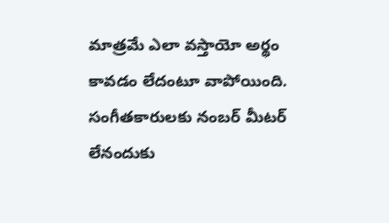మాత్రమే ఎలా వ‌స్తాయో అర్థం కావ‌డం లేదంటూ వాపోయింది. సంగీతకారులకు నంబర్ మీటర్ లేనందుకు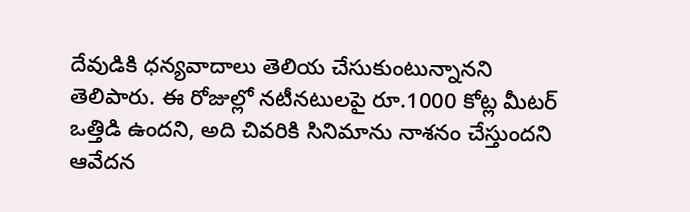దేవుడికి ధన్యవాదాలు తెలియ చేసుకుంటున్నాన‌ని తెలిపారు. ఈ రోజుల్లో నటీనటులపై రూ.1000 కోట్ల మీటర్ ఒత్తిడి ఉందని, అది చివరికి సినిమాను నాశనం చేస్తుంద‌ని ఆవేద‌న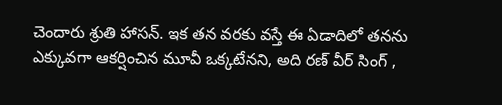చెందారు శ్రుతి హాస‌న్. ఇక త‌న వ‌ర‌కు వ‌స్తే ఈ ఏడాదిలో త‌న‌ను ఎక్కువ‌గా ఆక‌ర్షించిన మూవీ ఒక్క‌టేనని, అది ర‌ణ్ వీర్ సింగ్ ,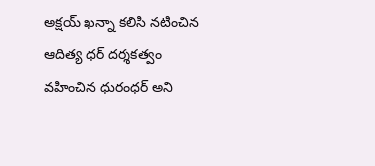అక్ష‌య్ ఖ‌న్నా క‌లిసి న‌టించిన ఆదిత్య ధ‌ర్ ద‌ర్శ‌క‌త్వం వ‌హించిన ధురంధ‌ర్ అని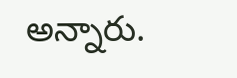అన్నారు.